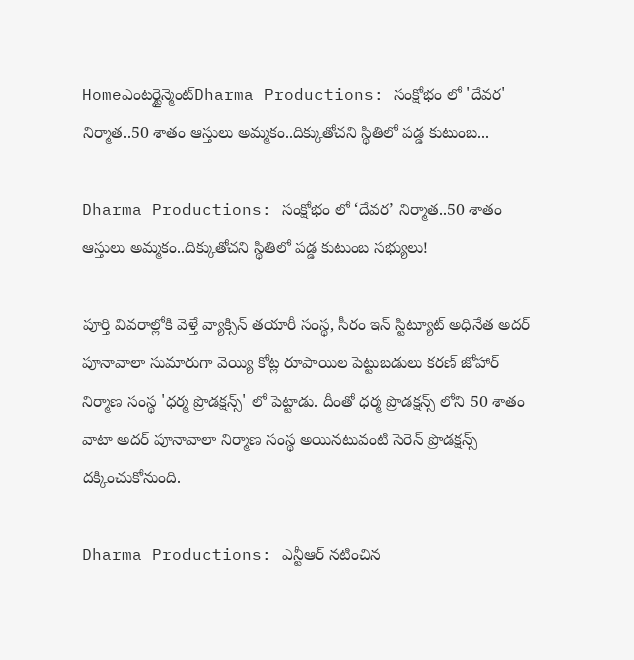Homeఎంటర్టైన్మెంట్Dharma Productions: సంక్షోభం లో 'దేవర' నిర్మాత..50 శాతం ఆస్తులు అమ్మకం..దిక్కుతోచని స్థితిలో పడ్డ కుటుంబ...

Dharma Productions: సంక్షోభం లో ‘దేవర’ నిర్మాత..50 శాతం ఆస్తులు అమ్మకం..దిక్కుతోచని స్థితిలో పడ్డ కుటుంబ సభ్యులు!

పూర్తి వివరాల్లోకి వెళ్తే వ్యాక్సిన్ తయారీ సంస్థ, సీరం ఇన్ స్టిట్యూట్ అధినేత అదర్ పూనావాలా సుమారుగా వెయ్యి కోట్ల రూపాయిల పెట్టుబడులు కరణ్ జోహార్ నిర్మాణ సంస్థ 'ధర్మ ప్రొడక్షన్స్' లో పెట్టాడు. దీంతో ధర్మ ప్రొడక్షన్స్ లోని 50 శాతం వాటా అదర్ పూనావాలా నిర్మాణ సంస్థ అయినటువంటి సెరెన్ ప్రొడక్షన్స్ దక్కించుకోనుంది.

Dharma Productions: ఎన్టీఆర్ నటించిన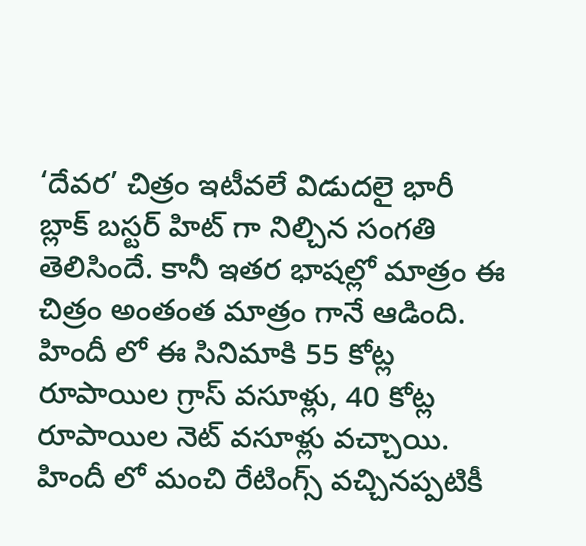‘దేవర’ చిత్రం ఇటీవలే విడుదలై భారీ బ్లాక్ బస్టర్ హిట్ గా నిల్చిన సంగతి తెలిసిందే. కానీ ఇతర భాషల్లో మాత్రం ఈ చిత్రం అంతంత మాత్రం గానే ఆడింది. హిందీ లో ఈ సినిమాకి 55 కోట్ల రూపాయిల గ్రాస్ వసూళ్లు, 40 కోట్ల రూపాయిల నెట్ వసూళ్లు వచ్చాయి. హిందీ లో మంచి రేటింగ్స్ వచ్చినప్పటికీ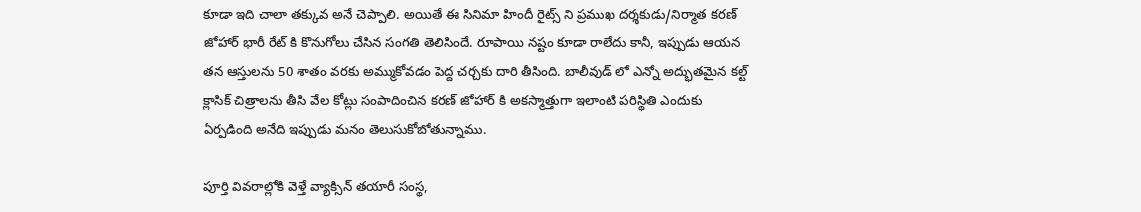కూడా ఇది చాలా తక్కువ అనే చెప్పాలి. అయితే ఈ సినిమా హిందీ రైట్స్ ని ప్రముఖ దర్శకుడు/నిర్మాత కరణ్ జోహార్ భారీ రేట్ కి కొనుగోలు చేసిన సంగతి తెలిసిందే. రూపాయి నష్టం కూడా రాలేదు కానీ, ఇప్పుడు ఆయన తన ఆస్తులను 50 శాతం వరకు అమ్ముకోవడం పెద్ద చర్చకు దారి తీసింది. బాలీవుడ్ లో ఎన్నో అద్భుతమైన కల్ట్ క్లాసిక్ చిత్రాలను తీసి వేల కోట్లు సంపాదించిన కరణ్ జోహార్ కి అకస్మాత్తుగా ఇలాంటి పరిస్థితి ఎందుకు ఏర్పడింది అనేది ఇప్పుడు మనం తెలుసుకోబోతున్నాము.

పూర్తి వివరాల్లోకి వెళ్తే వ్యాక్సిన్ తయారీ సంస్థ,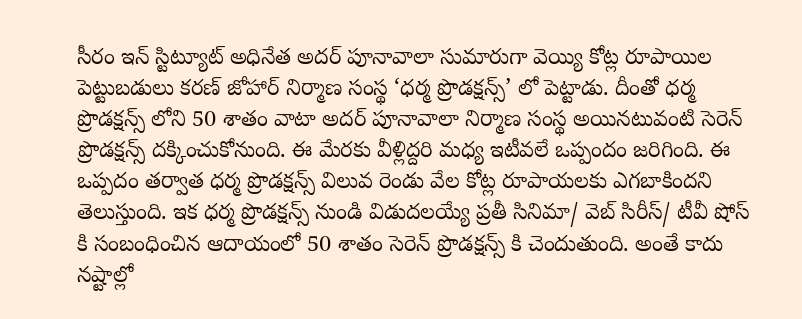సీరం ఇన్ స్టిట్యూట్ అధినేత అదర్ పూనావాలా సుమారుగా వెయ్యి కోట్ల రూపాయిల పెట్టుబడులు కరణ్ జోహార్ నిర్మాణ సంస్థ ‘ధర్మ ప్రొడక్షన్స్’ లో పెట్టాడు. దీంతో ధర్మ ప్రొడక్షన్స్ లోని 50 శాతం వాటా అదర్ పూనావాలా నిర్మాణ సంస్థ అయినటువంటి సెరెన్ ప్రొడక్షన్స్ దక్కించుకోనుంది. ఈ మేరకు వీళ్లిద్దరి మధ్య ఇటీవలే ఒప్పందం జరిగింది. ఈ ఒప్పదం తర్వాత ధర్మ ప్రొడక్షన్స్ విలువ రెండు వేల కోట్ల రూపాయలకు ఎగబాకిందని తెలుస్తుంది. ఇక ధర్మ ప్రొడక్షన్స్ నుండి విడుదలయ్యే ప్రతీ సినిమా/ వెబ్ సిరీస్/ టీవీ షోస్ కి సంబంధించిన ఆదాయంలో 50 శాతం సెరెన్ ప్రొడక్షన్స్ కి చెందుతుంది. అంతే కాదు నష్టాల్లో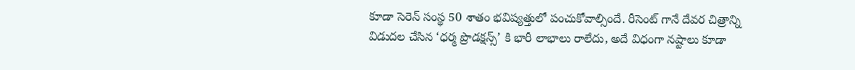కూడా సెరెన్ సంస్థ 50 శాతం భవిష్యత్తులో పంచుకోవాల్సిందే. రీసెంట్ గానే దేవర చిత్రాన్ని విడుదల చేసిన ‘ధర్మ ప్రొడక్షన్స్’ కి భారీ లాభాలు రాలేదు, అదే విధంగా నష్టాలు కూడా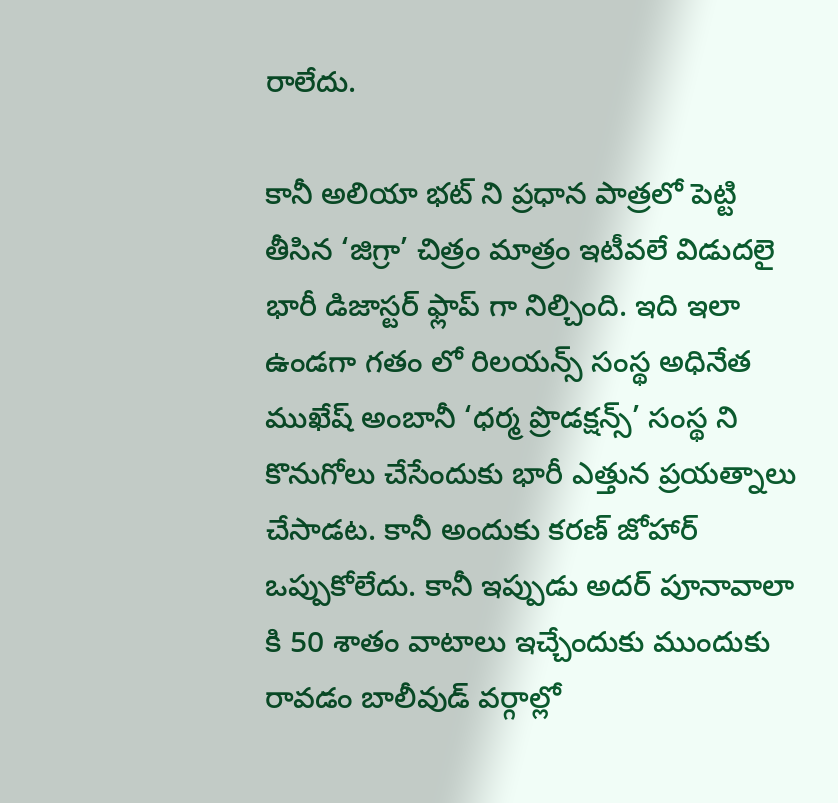రాలేదు.

కానీ అలియా భట్ ని ప్రధాన పాత్రలో పెట్టి తీసిన ‘జిగ్రా’ చిత్రం మాత్రం ఇటీవలే విడుదలై భారీ డిజాస్టర్ ఫ్లాప్ గా నిల్చింది. ఇది ఇలా ఉండగా గతం లో రిలయన్స్ సంస్థ అధినేత ముఖేష్ అంబానీ ‘ధర్మ ప్రొడక్షన్స్’ సంస్థ ని కొనుగోలు చేసేందుకు భారీ ఎత్తున ప్రయత్నాలు చేసాడట. కానీ అందుకు కరణ్ జోహార్ ఒప్పుకోలేదు. కానీ ఇప్పుడు అదర్ పూనావాలా కి 50 శాతం వాటాలు ఇచ్చేందుకు ముందుకు రావడం బాలీవుడ్ వర్గాల్లో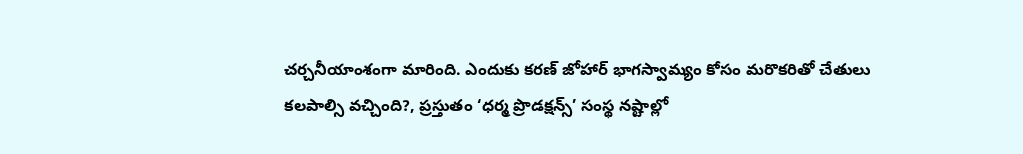చర్చనీయాంశంగా మారింది. ఎందుకు కరణ్ జోహార్ భాగస్వామ్యం కోసం మరొకరితో చేతులు కలపాల్సి వచ్చింది?, ప్రస్తుతం ‘ధర్మ ప్రొడక్షన్స్’ సంస్థ నష్టాల్లో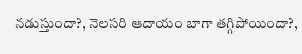నడుస్తుందా?, నెలసరి ఆదాయం బాగా తగ్గిపోయిందా?,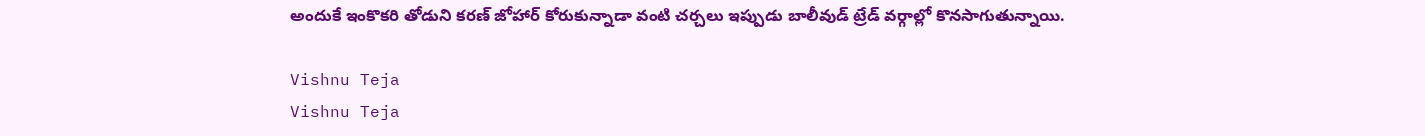అందుకే ఇంకొకరి తోడుని కరణ్ జోహార్ కోరుకున్నాడా వంటి చర్చలు ఇప్పుడు బాలీవుడ్ ట్రేడ్ వర్గాల్లో కొనసాగుతున్నాయి.

Vishnu Teja
Vishnu Teja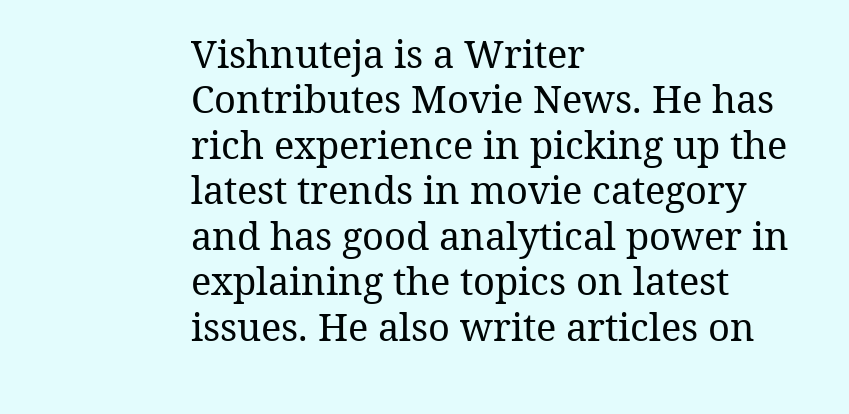Vishnuteja is a Writer Contributes Movie News. He has rich experience in picking up the latest trends in movie category and has good analytical power in explaining the topics on latest issues. He also write articles on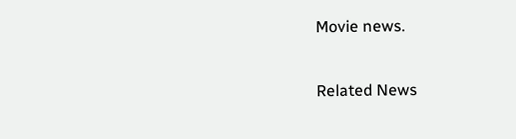Movie news.

Related News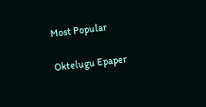Most Popular

Oktelugu Epaper